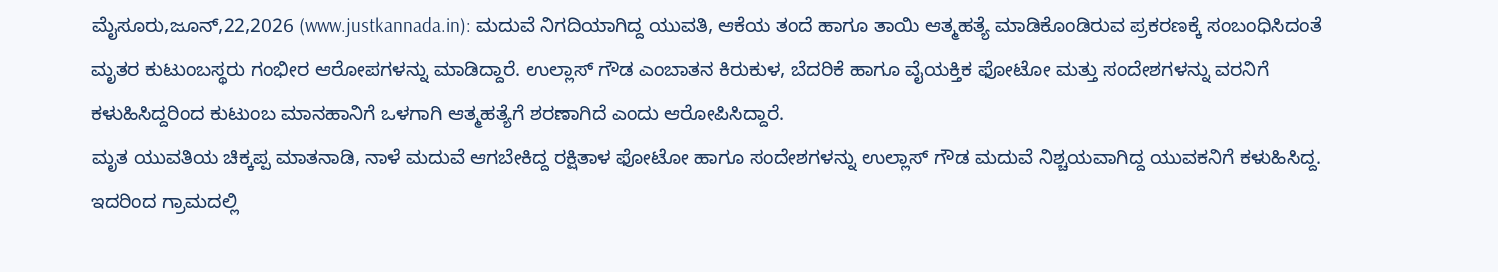ಮೈಸೂರು,ಜೂನ್,22,2026 (www.justkannada.in): ಮದುವೆ ನಿಗದಿಯಾಗಿದ್ದ ಯುವತಿ, ಆಕೆಯ ತಂದೆ ಹಾಗೂ ತಾಯಿ ಆತ್ಮಹತ್ಯೆ ಮಾಡಿಕೊಂಡಿರುವ ಪ್ರಕರಣಕ್ಕೆ ಸಂಬಂಧಿಸಿದಂತೆ ಮೃತರ ಕುಟುಂಬಸ್ಥರು ಗಂಭೀರ ಆರೋಪಗಳನ್ನು ಮಾಡಿದ್ದಾರೆ. ಉಲ್ಲಾಸ್ ಗೌಡ ಎಂಬಾತನ ಕಿರುಕುಳ, ಬೆದರಿಕೆ ಹಾಗೂ ವೈಯಕ್ತಿಕ ಫೋಟೋ ಮತ್ತು ಸಂದೇಶಗಳನ್ನು ವರನಿಗೆ ಕಳುಹಿಸಿದ್ದರಿಂದ ಕುಟುಂಬ ಮಾನಹಾನಿಗೆ ಒಳಗಾಗಿ ಆತ್ಮಹತ್ಯೆಗೆ ಶರಣಾಗಿದೆ ಎಂದು ಆರೋಪಿಸಿದ್ದಾರೆ.
ಮೃತ ಯುವತಿಯ ಚಿಕ್ಕಪ್ಪ ಮಾತನಾಡಿ, ನಾಳೆ ಮದುವೆ ಆಗಬೇಕಿದ್ದ ರಕ್ಷಿತಾಳ ಫೋಟೋ ಹಾಗೂ ಸಂದೇಶಗಳನ್ನು ಉಲ್ಲಾಸ್ ಗೌಡ ಮದುವೆ ನಿಶ್ಚಯವಾಗಿದ್ದ ಯುವಕನಿಗೆ ಕಳುಹಿಸಿದ್ದ. ಇದರಿಂದ ಗ್ರಾಮದಲ್ಲಿ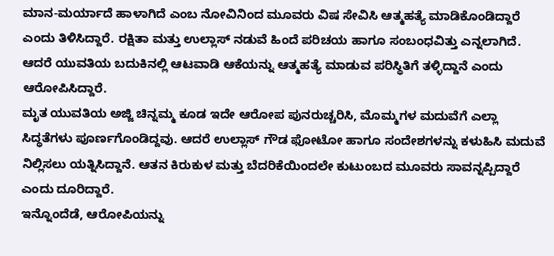ಮಾನ-ಮರ್ಯಾದೆ ಹಾಳಾಗಿದೆ ಎಂಬ ನೋವಿನಿಂದ ಮೂವರು ವಿಷ ಸೇವಿಸಿ ಆತ್ಮಹತ್ಯೆ ಮಾಡಿಕೊಂಡಿದ್ದಾರೆ ಎಂದು ತಿಳಿಸಿದ್ದಾರೆ. ರಕ್ಷಿತಾ ಮತ್ತು ಉಲ್ಲಾಸ್ ನಡುವೆ ಹಿಂದೆ ಪರಿಚಯ ಹಾಗೂ ಸಂಬಂಧವಿತ್ತು ಎನ್ನಲಾಗಿದೆ. ಆದರೆ ಯುವತಿಯ ಬದುಕಿನಲ್ಲಿ ಆಟವಾಡಿ ಆಕೆಯನ್ನು ಆತ್ಮಹತ್ಯೆ ಮಾಡುವ ಪರಿಸ್ಥಿತಿಗೆ ತಳ್ಳಿದ್ದಾನೆ ಎಂದು ಆರೋಪಿಸಿದ್ದಾರೆ.
ಮೃತ ಯುವತಿಯ ಅಜ್ಜಿ ಚಿನ್ನಮ್ಮ ಕೂಡ ಇದೇ ಆರೋಪ ಪುನರುಚ್ಚರಿಸಿ, ಮೊಮ್ಮಗಳ ಮದುವೆಗೆ ಎಲ್ಲಾ ಸಿದ್ಧತೆಗಳು ಪೂರ್ಣಗೊಂಡಿದ್ದವು. ಆದರೆ ಉಲ್ಲಾಸ್ ಗೌಡ ಫೋಟೋ ಹಾಗೂ ಸಂದೇಶಗಳನ್ನು ಕಳುಹಿಸಿ ಮದುವೆ ನಿಲ್ಲಿಸಲು ಯತ್ನಿಸಿದ್ದಾನೆ. ಆತನ ಕಿರುಕುಳ ಮತ್ತು ಬೆದರಿಕೆಯಿಂದಲೇ ಕುಟುಂಬದ ಮೂವರು ಸಾವನ್ನಪ್ಪಿದ್ದಾರೆ ಎಂದು ದೂರಿದ್ದಾರೆ.
ಇನ್ನೊಂದೆಡೆ, ಆರೋಪಿಯನ್ನು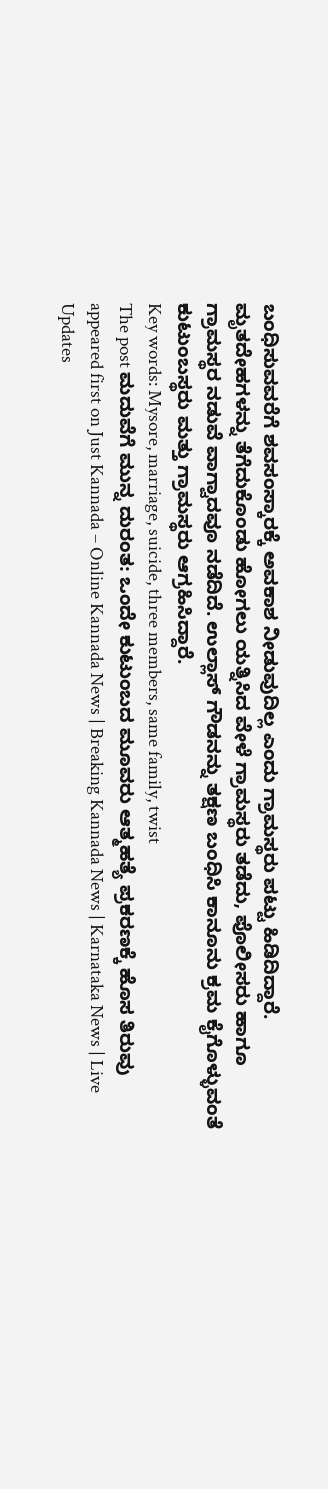ಬಂಧಿಸುವವರೆಗೆ ಶವಸಂಸ್ಕಾರಕ್ಕೆ ಅವಕಾಶ ನೀಡುವುದಿಲ್ಲ ಎಂದು ಗ್ರಾಮಸ್ಥರು ಪಟ್ಟು ಹಿಡಿದಿದ್ದಾರೆ. ಮೃತದೇಹಗಳನ್ನು ತೆಗೆದುಕೊಂಡು ಹೋಗಲು ಯತ್ನಿಸಿದ ವೇಳೆ ಗ್ರಾಮಸ್ಥರು ತಡೆದು, ಪೊಲೀಸರು ಹಾಗೂ ಗ್ರಾಮಸ್ಥರ ನಡುವೆ ವಾಗ್ವಾದವೂ ನಡೆದಿದೆ. ಉಲ್ಲಾಸ್ ಗೌಡನನ್ನು ತಕ್ಷಣ ಬಂಧಿಸಿ ಕಾನೂನು ಕ್ರಮ ಕೈಗೊಳ್ಳುವಂತೆ ಕುಟುಂಬಸ್ಥರು ಮತ್ತು ಗ್ರಾಮಸ್ಥರು ಆಗ್ರಹಿಸಿದ್ದಾರೆ.
Key words: Mysore, marriage, suicide, three members, same family, twist
The post ಮದುವೆಗೆ ಮುನ್ನ ದುರಂತ: ಒಂದೇ ಕುಟುಂಬದ ಮೂವರು ಆತ್ಮಹತ್ಯೆ ಪ್ರಕರಣಕ್ಕೆ ಹೊಸ ತಿರುವು appeared first on Just Kannada – Online Kannada News | Breaking Kannada News | Karnataka News | Live Updates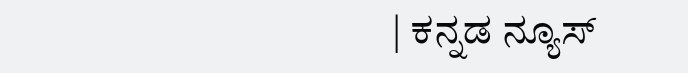| ಕನ್ನಡ ನ್ಯೂಸ್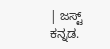| ಜಸ್ಟ್ ಕನ್ನಡ.